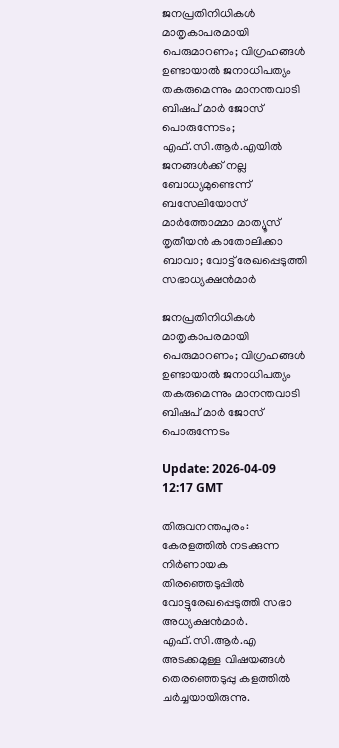ജനപ്രതിനിധികള്‍ മാതൃകാപരമായി പെരുമാറണം; വിഗ്രഹങ്ങള്‍ ഉണ്ടായാല്‍ ജനാധിപത്യം തകരുമെന്നും മാനന്തവാടി ബിഷപ് മാര്‍ ജോസ് പൊരുന്നേടം; എഫ്.സി.ആര്‍.എയില്‍ ജനങ്ങള്‍ക്ക് നല്ല ബോധ്യമുണ്ടെന്ന് ബസേലിയോസ് മാര്‍ത്തോമ്മാ മാത്യൂസ് തൃതീയന്‍ കാതോലിക്കാ ബാവാ; വോട്ട് രേഖപ്പെടുത്തി സഭാധ്യക്ഷന്‍മാര്‍

ജനപ്രതിനിധികള്‍ മാതൃകാപരമായി പെരുമാറണം; വിഗ്രഹങ്ങള്‍ ഉണ്ടായാല്‍ ജനാധിപത്യം തകരുമെന്നും മാനന്തവാടി ബിഷപ് മാര്‍ ജോസ് പൊരുന്നേടം

Update: 2026-04-09 12:17 GMT

തിരുവനന്തപുരം: കേരളത്തില്‍ നടക്കുന്ന നിര്‍ണായക തിരഞ്ഞെടുപ്പില്‍ വോട്ടുരേഖപ്പെടുത്തി സഭാ അധ്യക്ഷന്‍മാര്‍. എഫ്.സി.ആര്‍.എ അടക്കമുള്ള വിഷയങ്ങള്‍ തെരഞ്ഞെടുപ്പു കളത്തില്‍ ചര്‍ച്ചയായിരുന്നു.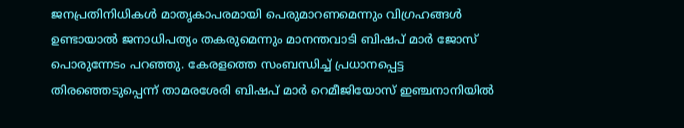ജനപ്രതിനിധികള്‍ മാതൃകാപരമായി പെരുമാറണമെന്നും വിഗ്രഹങ്ങള്‍ ഉണ്ടായാല്‍ ജനാധിപത്യം തകരുമെന്നും മാനന്തവാടി ബിഷപ് മാര്‍ ജോസ് പൊരുന്നേടം പറഞ്ഞു. കേരളത്തെ സംബന്ധിച്ച് പ്രധാനപ്പെട്ട തിരഞ്ഞെടുപ്പെന്ന് താമരശേരി ബിഷപ് മാര്‍ റെമീജിയോസ് ഇഞ്ചനാനിയില്‍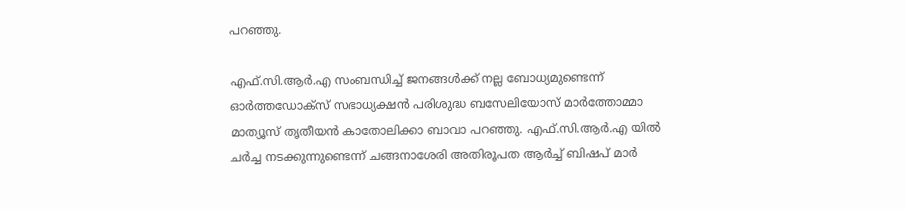പറഞ്ഞു.

എഫ്.സി.ആര്‍.എ സംബന്ധിച്ച് ജനങ്ങള്‍ക്ക് നല്ല ബോധ്യമുണ്ടെന്ന് ഓര്‍ത്തഡോക്‌സ് സഭാധ്യക്ഷന്‍ പരിശുദ്ധ ബസേലിയോസ് മാര്‍ത്തോമ്മാ മാത്യൂസ് തൃതീയന്‍ കാതോലിക്കാ ബാവാ പറഞ്ഞു. എഫ്.സി.ആര്‍.എ യില്‍ ചര്‍ച്ച നടക്കുന്നുണ്ടെന്ന് ചങ്ങനാശേരി അതിരൂപത ആര്‍ച്ച് ബിഷപ് മാര്‍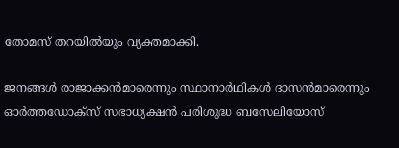തോമസ് തറയില്‍യും വ്യക്തമാക്കി.

ജനങ്ങള്‍ രാജാക്കന്‍മാരെന്നും സ്ഥാനാര്‍ഥികള്‍ ദാസന്‍മാരെന്നും ഓര്‍ത്തഡോക്‌സ് സഭാധ്യക്ഷന്‍ പരിശുദ്ധ ബസേലിയോസ്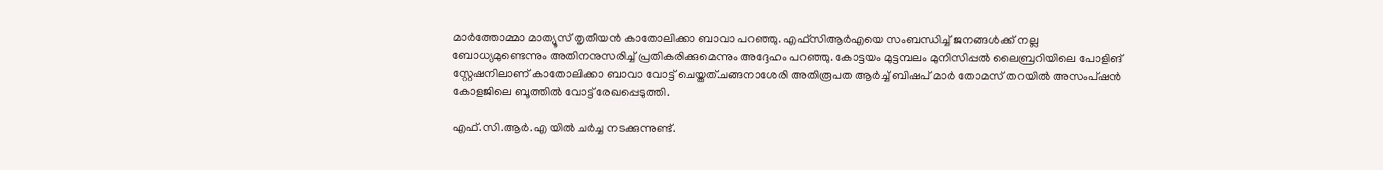മാര്‍ത്തോമ്മാ മാത്യൂസ് തൃതീയന്‍ കാതോലിക്കാ ബാവാ പറഞ്ഞു. എഫ്സിആര്‍എയെ സംബന്ധിച്ച് ജനങ്ങള്‍ക്ക് നല്ല ബോധ്യമുണ്ടെന്നും അതിനനുസരിച്ച് പ്രതികരിക്കുമെന്നും അദ്ദേഹം പറഞ്ഞു. കോട്ടയം മുട്ടമ്പലം മുനിസിപ്പല്‍ ലൈബ്രറിയിലെ പോളിങ് സ്റ്റേഷനിലാണ് കാതോലിക്കാ ബാവാ വോട്ട് ചെയ്തത്.ചങ്ങനാശേരി അതിരൂപത ആര്‍ച്ച് ബിഷപ് മാര്‍ തോമസ് തറയില്‍ അസംപ്ഷന്‍ കോളജിലെ ബൂത്തില്‍ വോട്ട് രേഖപ്പെടുത്തി.

എഫ്.സി.ആര്‍.എ യില്‍ ചര്‍ച്ച നടക്കുന്നുണ്ട്.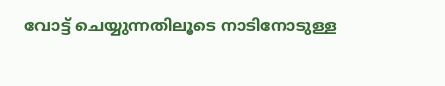വോട്ട് ചെയ്യുന്നതിലൂടെ നാടിനോടുള്ള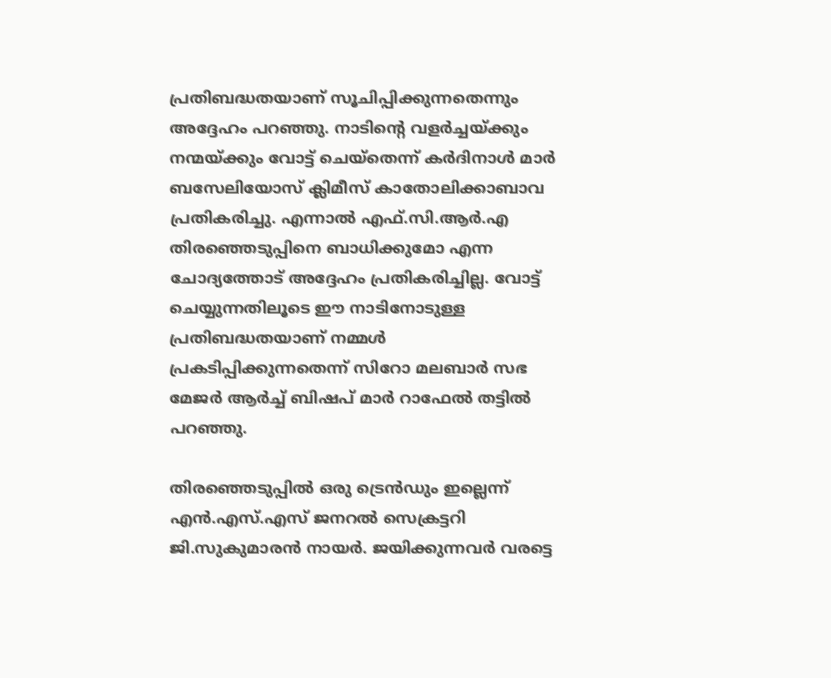പ്രതിബദ്ധതയാണ് സൂചിപ്പിക്കുന്നതെന്നും അദ്ദേഹം പറഞ്ഞു. നാടിന്റെ വളര്‍ച്ചയ്ക്കും നന്മയ്ക്കും വോട്ട് ചെയ്‌തെന്ന് കര്‍ദിനാള്‍ മാര്‍ ബസേലിയോസ് ക്ലിമീസ് കാതോലിക്കാബാവ പ്രതികരിച്ചു. എന്നാല്‍ എഫ്.സി.ആര്‍.എ തിരഞ്ഞെടുപ്പിനെ ബാധിക്കുമോ എന്ന ചോദ്യത്തോട് അദ്ദേഹം പ്രതികരിച്ചില്ല. വോട്ട് ചെയ്യുന്നതിലൂടെ ഈ നാടിനോടുള്ള പ്രതിബദ്ധതയാണ് നമ്മള്‍ പ്രകടിപ്പിക്കുന്നതെന്ന് സിറോ മലബാര്‍ സഭ മേജര്‍ ആര്‍ച്ച് ബിഷപ് മാര്‍ റാഫേല്‍ തട്ടില്‍ പറഞ്ഞു.

തിരഞ്ഞെടുപ്പില്‍ ഒരു ട്രെന്‍ഡും ഇല്ലെന്ന് എന്‍.എസ്.എസ് ജനറല്‍ സെക്രട്ടറി ജി.സുകുമാരന്‍ നായര്‍. ജയിക്കുന്നവര്‍ വരട്ടെ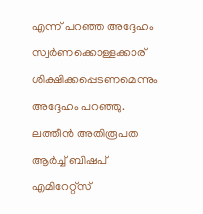എന്ന് പറഞ്ഞ അദ്ദേഹം സ്വര്‍ണക്കൊള്ളക്കാര് ശിക്ഷിക്കപ്പെടണമെന്നും അദ്ദേഹം പറഞ്ഞു. ലത്തീന്‍ അതിരൂപത ആര്‍ച്ച് ബിഷപ് എമിറേറ്റ്‌സ്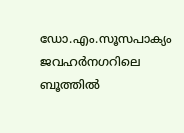ഡോ.എം.സൂസപാക്യം ജവഹര്‍നഗറിലെ ബൂത്തില്‍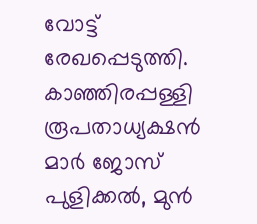വോട്ട് രേഖപ്പെടുത്തി. കാഞ്ഞിരപ്പള്ളി രൂപതാധ്യക്ഷന്‍ മാര്‍ ജോസ് പുളിക്കല്‍, മുന്‍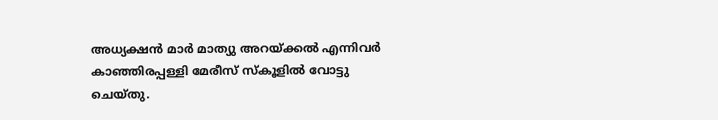അധ്യക്ഷന്‍ മാര്‍ മാത്യു അറയ്ക്കല്‍ എന്നിവര്‍ കാഞ്ഞിരപ്പള്ളി മേരീസ് സ്‌കൂളില്‍ വോട്ടു ചെയ്തു.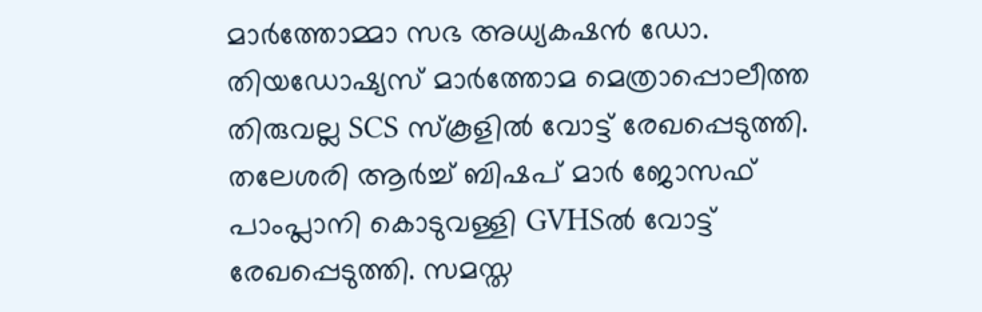മാര്‍ത്തോമ്മാ സഭ അധ്യകഷന്‍ ഡോ. തിയഡോഷ്യസ് മാര്‍ത്തോമ മെത്രാപ്പൊലീത്ത തിരുവല്ല SCS സ്‌കൂളില്‍ വോട്ട് രേഖപ്പെടുത്തി. തലേശരി ആര്‍ച്ച് ബിഷപ് മാര്‍ ജോസഫ് പാംപ്ലാനി കൊടുവള്ളി GVHSല്‍ വോട്ട് രേഖപ്പെടുത്തി. സമസ്ത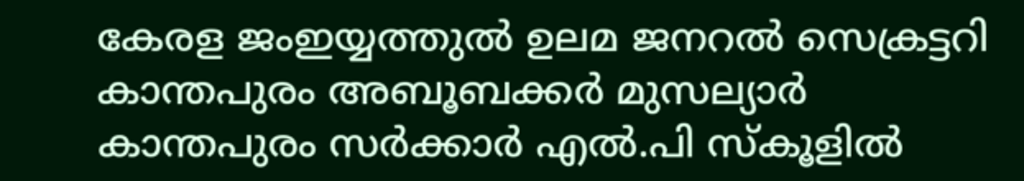കേരള ജംഇയ്യത്തുല്‍ ഉലമ ജനറല്‍ സെക്രട്ടറി കാന്തപുരം അബൂബക്കര്‍ മുസല്യാര്‍ കാന്തപുരം സര്‍ക്കാര്‍ എല്‍.പി സ്‌കൂളില്‍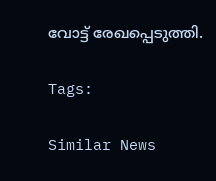വോട്ട് രേഖപ്പെടുത്തി.

Tags:

Similar News